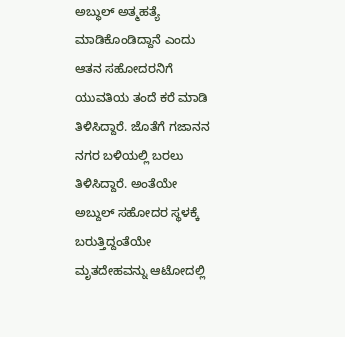ಅಬ್ಧುಲ್ ಅತ್ಮಹತ್ಯೆ ಮಾಡಿಕೊಂಡಿದ್ದಾನೆ ಎಂದು ಆತನ ಸಹೋದರನಿಗೆ ಯುವತಿಯ ತಂದೆ ಕರೆ ಮಾಡಿ ತಿಳಿಸಿದ್ದಾರೆ. ಜೊತೆಗೆ ಗಜಾನನ ನಗರ ಬಳಿಯಲ್ಲಿ ಬರಲು ತಿಳಿಸಿದ್ದಾರೆ. ಅಂತೆಯೇ ಅಬ್ದುಲ್ ಸಹೋದರ ಸ್ಥಳಕ್ಕೆ ಬರುತ್ತಿದ್ದಂತೆಯೇ ಮೃತದೇಹವನ್ನು ಆಟೋದಲ್ಲಿ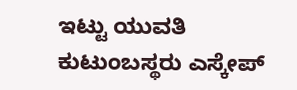ಇಟ್ಟು ಯುವತಿ ಕುಟುಂಬಸ್ಥರು ಎಸ್ಕೇಪ್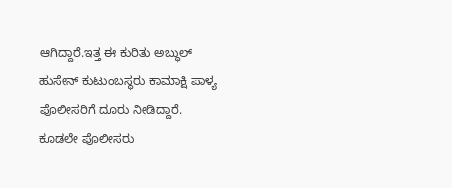ಆಗಿದ್ದಾರೆ.ಇತ್ತ ಈ ಕುರಿತು ಅಬ್ಧುಲ್ ಹುಸೇನ್ ಕುಟುಂಬಸ್ಥರು ಕಾಮಾಕ್ಷಿ ಪಾಳ್ಯ ಪೊಲೀಸರಿಗೆ ದೂರು ನೀಡಿದ್ದಾರೆ. ಕೂಡಲೇ ಪೊಲೀಸರು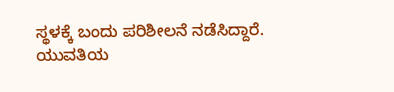ಸ್ಥಳಕ್ಕೆ ಬಂದು ಪರಿಶೀಲನೆ ನಡೆಸಿದ್ದಾರೆ. ಯುವತಿಯ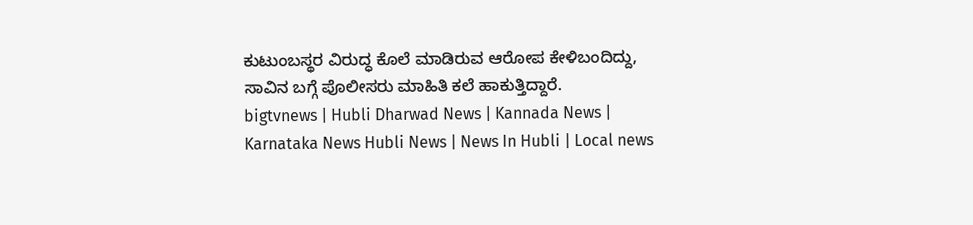ಕುಟುಂಬಸ್ಥರ ವಿರುದ್ಧ ಕೊಲೆ ಮಾಡಿರುವ ಆರೋಪ ಕೇಳಿಬಂದಿದ್ದು, ಸಾವಿನ ಬಗ್ಗೆ ಪೊಲೀಸರು ಮಾಹಿತಿ ಕಲೆ ಹಾಕುತ್ತಿದ್ದಾರೆ.
bigtvnews | Hubli Dharwad News | Kannada News | Karnataka News Hubli News | News In Hubli | Local news